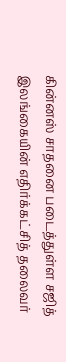கின்னஸ் சாதனை படைத்துள்ள சஜித்
இலங்கையின் எதிர்க்கட்சித் தலைவர்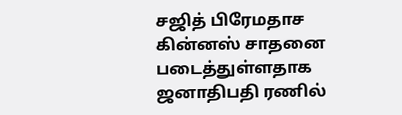சஜித் பிரேமதாச கின்னஸ் சாதனை படைத்துள்ளதாக ஜனாதிபதி ரணில்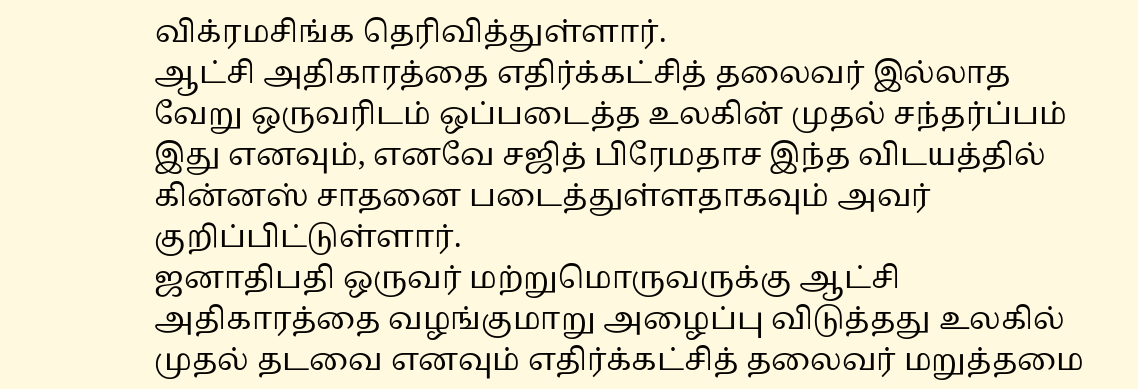விக்ரமசிங்க தெரிவித்துள்ளார்.
ஆட்சி அதிகாரத்தை எதிர்க்கட்சித் தலைவர் இல்லாத வேறு ஒருவரிடம் ஒப்படைத்த உலகின் முதல் சந்தர்ப்பம் இது எனவும், எனவே சஜித் பிரேமதாச இந்த விடயத்தில் கின்னஸ் சாதனை படைத்துள்ளதாகவும் அவர் குறிப்பிட்டுள்ளார்.
ஜனாதிபதி ஒருவர் மற்றுமொருவருக்கு ஆட்சி அதிகாரத்தை வழங்குமாறு அழைப்பு விடுத்தது உலகில் முதல் தடவை எனவும் எதிர்க்கட்சித் தலைவர் மறுத்தமை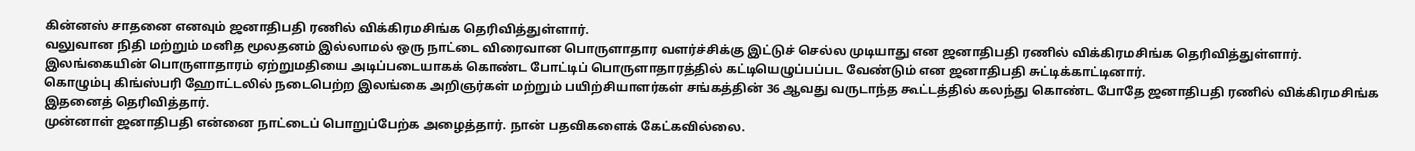கின்னஸ் சாதனை எனவும் ஜனாதிபதி ரணில் விக்கிரமசிங்க தெரிவித்துள்ளார்.
வலுவான நிதி மற்றும் மனித மூலதனம் இல்லாமல் ஒரு நாட்டை விரைவான பொருளாதார வளர்ச்சிக்கு இட்டுச் செல்ல முடியாது என ஜனாதிபதி ரணில் விக்கிரமசிங்க தெரிவித்துள்ளார்.
இலங்கையின் பொருளாதாரம் ஏற்றுமதியை அடிப்படையாகக் கொண்ட போட்டிப் பொருளாதாரத்தில் கட்டியெழுப்பப்பட வேண்டும் என ஜனாதிபதி சுட்டிக்காட்டினார்.
கொழும்பு கிங்ஸ்பரி ஹோட்டலில் நடைபெற்ற இலங்கை அறிஞர்கள் மற்றும் பயிற்சியாளர்கள் சங்கத்தின் 36 ஆவது வருடாந்த கூட்டத்தில் கலந்து கொண்ட போதே ஜனாதிபதி ரணில் விக்கிரமசிங்க இதனைத் தெரிவித்தார்.
முன்னாள் ஜனாதிபதி என்னை நாட்டைப் பொறுப்பேற்க அழைத்தார். நான் பதவிகளைக் கேட்கவில்லை.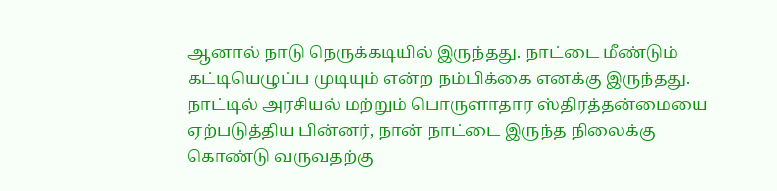ஆனால் நாடு நெருக்கடியில் இருந்தது. நாட்டை மீண்டும் கட்டியெழுப்ப முடியும் என்ற நம்பிக்கை எனக்கு இருந்தது.
நாட்டில் அரசியல் மற்றும் பொருளாதார ஸ்திரத்தன்மையை ஏற்படுத்திய பின்னர், நான் நாட்டை இருந்த நிலைக்கு கொண்டு வருவதற்கு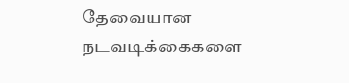தேவையான நடவடிக்கைகளை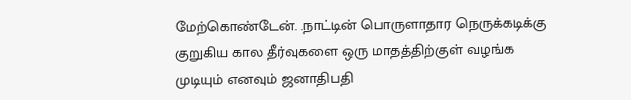மேற்கொண்டேன். .நாட்டின் பொருளாதார நெருக்கடிக்கு குறுகிய கால தீர்வுகளை ஒரு மாதத்திற்குள் வழங்க முடியும் எனவும் ஜனாதிபதி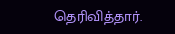தெரிவித்தார்.